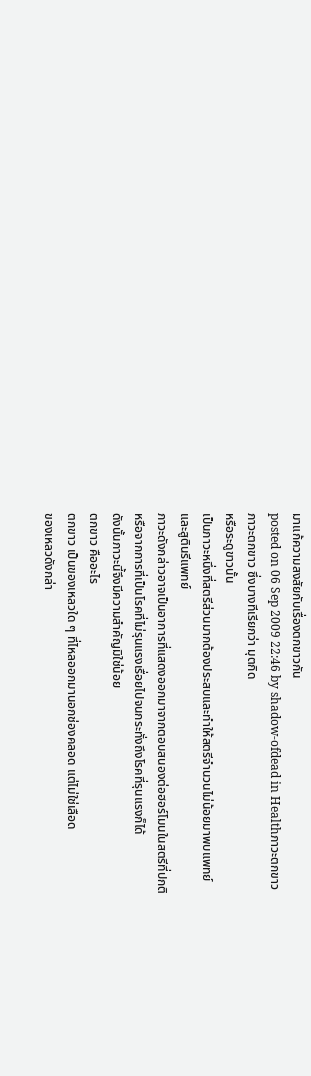มาแก้ความสงสัยกับเรื่องตกขาวกัน
posted on 06 Sep 2009 22:46 by shadow-ofdead in Healthภาวะตกขาว
ภาวะตกขาว ซึ่งบางทีเรียกว่า มุตกิด
หรือระดูขาวนั้น
เป็นภาวะหนึ่งที่สตรีส่วนมากต้องประสบและทำให้สตรีจำนวนไม่น้อยมาพบแพทย์
และสูตินรีแพทย์
ภาวะดังกล่าวอาจเป็นอาการที่แสดงออกมาจากตอบสนองต่อฮอร์โมนในสตรีที่ปกติ
หรือจากการที่เป็นโรคที่ไม่รุนแรงเรื่อยไปจนกระทั่งถึงโรคที่รุนแรงก็ได้
ดังนั้นภาวะนี้จึงมีความสำคัญมิใช่น้อย
ตกขาว คืออะไร
ตกขาว เป็นของเหลวใด ๆ ที่ไหลออกมานอกช่องคลอด แต่ไม่ใช่เลือด
ของเหลวดังกล่า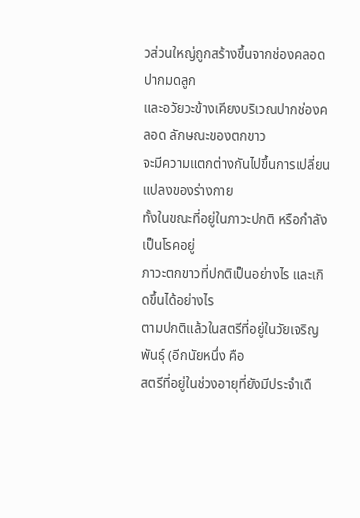วส่วนใหญ่ถูกสร้างขึ้นจากช่องคลอด ปากมดลูก
และอวัยวะข้างเคียงบริเวณปากช่องคลอด ลักษณะของตกขาว
จะมีความแตกต่างกันไปขึ้นการเปลี่ยนแปลงของร่างกาย
ทั้งในขณะที่อยู่ในภาวะปกติ หรือกำลังเป็นโรคอยู่
ภาวะตกขาวที่ปกติเป็นอย่างไร และเกิดขึ้นได้อย่างไร
ตามปกติแล้วในสตรีที่อยู่ในวัยเจริญพันธุ์ (อีกนัยหนึ่ง คือ
สตรีที่อยู่ในช่วงอายุที่ยังมีประจำเดื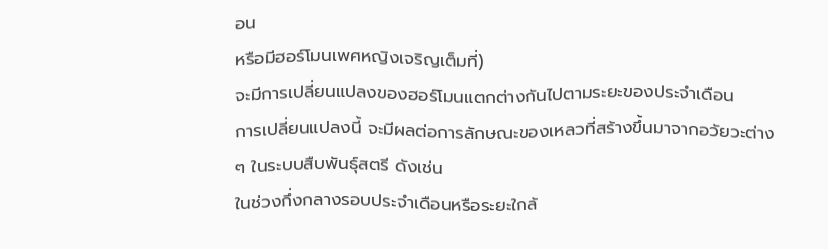อน
หรือมีฮอร์โมนเพศหญิงเจริญเต็มที่)
จะมีการเปลี่ยนแปลงของฮอร์โมนแตกต่างกันไปตามระยะของประจำเดือน
การเปลี่ยนแปลงนี้ จะมีผลต่อการลักษณะของเหลวที่สร้างขึ้นมาจากอวัยวะต่าง
ๆ ในระบบสืบพันธุ์สตรี ดังเช่น
ในช่วงกึ่งกลางรอบประจำเดือนหรือระยะใกล้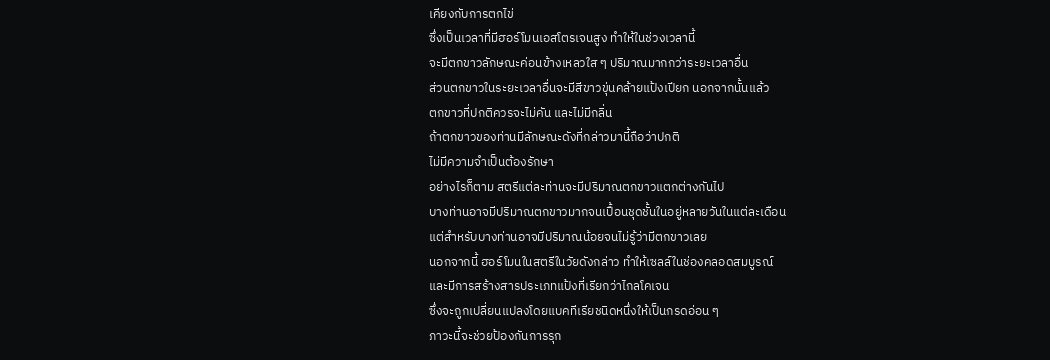เคียงกับการตกไข่
ซึ่งเป็นเวลาที่มีฮอร์โมนเอสโตรเจนสูง ทำให้ในช่วงเวลานี้
จะมีตกขาวลักษณะค่อนข้างเหลวใส ๆ ปริมาณมากกว่าระยะเวลาอื่น
ส่วนตกขาวในระยะเวลาอื่นจะมีสีขาวขุ่นคล้ายแป้งเปียก นอกจากนั้นแล้ว
ตกขาวที่ปกติควรจะไม่คัน และไม่มีกลิ่น
ถ้าตกขาวของท่านมีลักษณะดังที่กล่าวมานี้ถือว่าปกติ
ไม่มีความจำเป็นต้องรักษา
อย่างไรก็ตาม สตรีแต่ละท่านจะมีปริมาณตกขาวแตกต่างกันไป
บางท่านอาจมีปริมาณตกขาวมากจนเปื้อนชุดชั้นในอยู่หลายวันในแต่ละเดือน
แต่สำหรับบางท่านอาจมีปริมาณน้อยจนไม่รู้ว่ามีตกขาวเลย
นอกจากนี้ ฮอร์โมนในสตรีในวัยดังกล่าว ทำให้เซลล์ในช่องคลอดสมบูรณ์
และมีการสร้างสารประเภทแป้งที่เรียกว่าไกลโคเจน
ซึ่งจะถูกเปลี่ยนแปลงโดยแบคทีเรียชนิดหนึ่งให้เป็นกรดอ่อน ๆ
ภาวะนี้จะช่วยป้องกันการรุก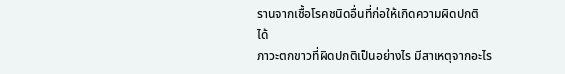รานจากเชื้อโรคชนิดอื่นที่ก่อให้เกิดความผิดปกติ
ได้
ภาวะตกขาวที่ผิดปกติเป็นอย่างไร มีสาเหตุจากอะไร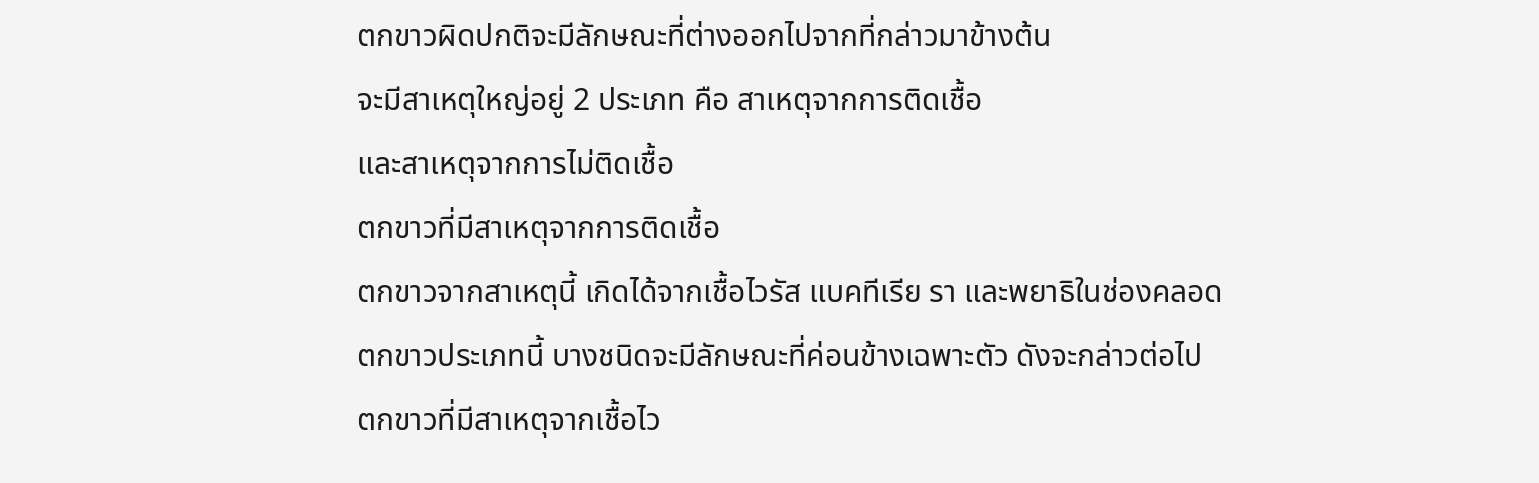ตกขาวผิดปกติจะมีลักษณะที่ต่างออกไปจากที่กล่าวมาข้างต้น
จะมีสาเหตุใหญ่อยู่ 2 ประเภท คือ สาเหตุจากการติดเชื้อ
และสาเหตุจากการไม่ติดเชื้อ
ตกขาวที่มีสาเหตุจากการติดเชื้อ
ตกขาวจากสาเหตุนี้ เกิดได้จากเชื้อไวรัส แบคทีเรีย รา และพยาธิในช่องคลอด
ตกขาวประเภทนี้ บางชนิดจะมีลักษณะที่ค่อนข้างเฉพาะตัว ดังจะกล่าวต่อไป
ตกขาวที่มีสาเหตุจากเชื้อไว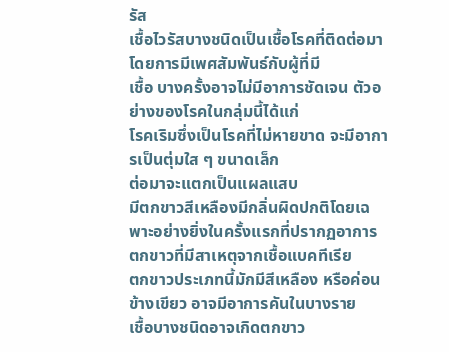รัส
เชื้อไวรัสบางชนิดเป็นเชื้อโรคที่ติดต่อมาโดยการมีเพศสัมพันธ์กับผู้ที่มี
เชื้อ บางครั้งอาจไม่มีอาการชัดเจน ตัวอย่างของโรคในกลุ่มนี้ได้แก่
โรคเริมซึ่งเป็นโรคที่ไม่หายขาด จะมีอาการเป็นตุ่มใส ๆ ขนาดเล็ก
ต่อมาจะแตกเป็นแผลแสบ
มีตกขาวสีเหลืองมีกลิ่นผิดปกติโดยเฉพาะอย่างยิ่งในครั้งแรกที่ปรากฏอาการ
ตกขาวที่มีสาเหตุจากเชื้อแบคทีเรีย
ตกขาวประเภทนี้มักมีสีเหลือง หรือค่อนข้างเขียว อาจมีอาการคันในบางราย
เชื้อบางชนิดอาจเกิดตกขาว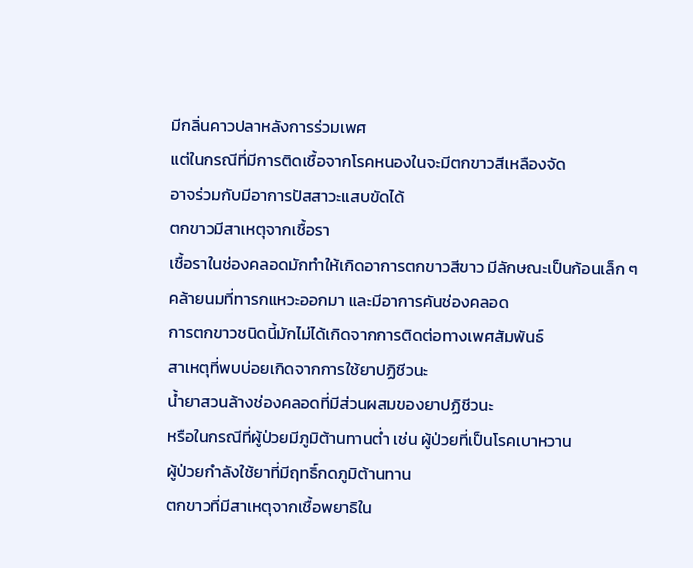มีกลิ่นคาวปลาหลังการร่วมเพศ
แต่ในกรณีที่มีการติดเชื้อจากโรคหนองในจะมีตกขาวสีเหลืองจัด
อาจร่วมกับมีอาการปัสสาวะแสบขัดได้
ตกขาวมีสาเหตุจากเชื้อรา
เชื้อราในช่องคลอดมักทำให้เกิดอาการตกขาวสีขาว มีลักษณะเป็นก้อนเล็ก ๆ
คล้ายนมที่ทารกแหวะออกมา และมีอาการคันช่องคลอด
การตกขาวชนิดนี้มักไม่ได้เกิดจากการติดต่อทางเพศสัมพันธ์
สาเหตุที่พบบ่อยเกิดจากการใช้ยาปฏิชีวนะ
น้ำยาสวนล้างช่องคลอดที่มีส่วนผสมของยาปฏิชีวนะ
หรือในกรณีที่ผู้ป่วยมีภูมิต้านทานต่ำ เช่น ผู้ป่วยที่เป็นโรคเบาหวาน
ผู้ป่วยกำลังใช้ยาที่มีฤทธิ์กดภูมิต้านทาน
ตกขาวที่มีสาเหตุจากเชื้อพยาธิใน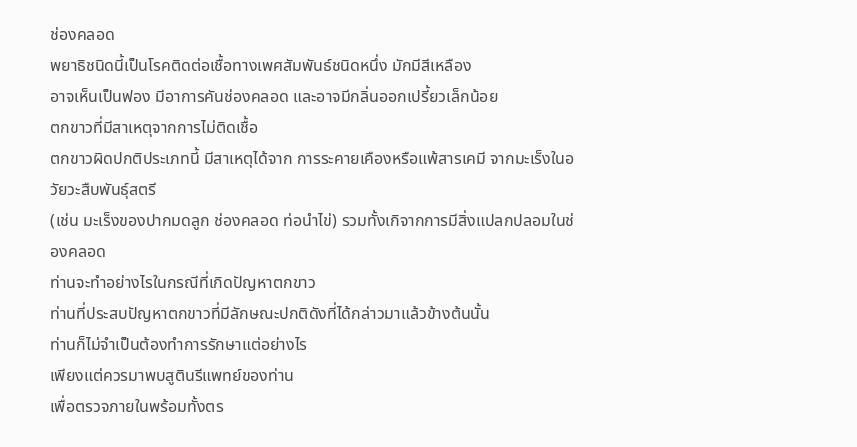ช่องคลอด
พยาธิชนิดนี้เป็นโรคติดต่อเชื้อทางเพศสัมพันธ์ชนิดหนึ่ง มักมีสีเหลือง
อาจเห็นเป็นฟอง มีอาการคันช่องคลอด และอาจมีกลิ่นออกเปรี้ยวเล็กน้อย
ตกขาวที่มีสาเหตุจากการไม่ติดเชื้อ
ตกขาวผิดปกติประเภทนี้ มีสาเหตุได้จาก การระคายเคืองหรือแพ้สารเคมี จากมะเร็งในอวัยวะสืบพันธุ์สตรี
(เช่น มะเร็งของปากมดลูก ช่องคลอด ท่อนำไข่) รวมทั้งเกิจากการมีสิ่งแปลกปลอมในช่องคลอด
ท่านจะทำอย่างไรในกรณีที่เกิดปัญหาตกขาว
ท่านที่ประสบปัญหาตกขาวที่มีลักษณะปกติดังที่ได้กล่าวมาแล้วข้างต้นนั้น
ท่านก็ไม่จำเป็นต้องทำการรักษาแต่อย่างไร
เพียงแต่ควรมาพบสูตินรีแพทย์ของท่าน
เพื่อตรวจภายในพร้อมทั้งตร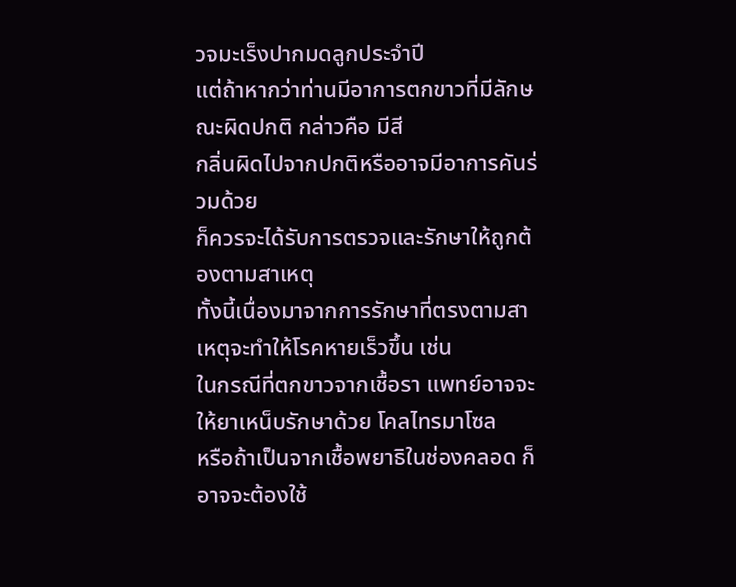วจมะเร็งปากมดลูกประจำปี
แต่ถ้าหากว่าท่านมีอาการตกขาวที่มีลักษณะผิดปกติ กล่าวคือ มีสี
กลิ่นผิดไปจากปกติหรืออาจมีอาการคันร่วมด้วย
ก็ควรจะได้รับการตรวจและรักษาให้ถูกต้องตามสาเหตุ
ทั้งนี้เนื่องมาจากการรักษาที่ตรงตามสาเหตุจะทำให้โรคหายเร็วขึ้น เช่น
ในกรณีที่ตกขาวจากเชื้อรา แพทย์อาจจะให้ยาเหน็บรักษาด้วย โคลไทรมาโซล
หรือถ้าเป็นจากเชื้อพยาธิในช่องคลอด ก็อาจจะต้องใช้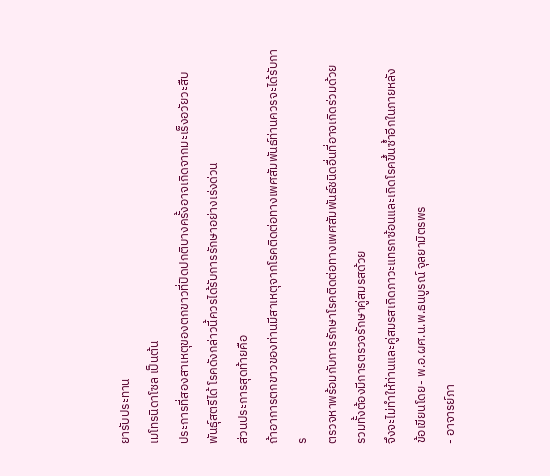ยารับประทาน
เมโทรนิดาโซล เป็นต้น
ประการที่สองสาเหตุของตกขาวที่ปิดปกติบางครั้งอาจเกิดจากมะเร็งอวัยวะสืบ
พันธุ์สตรีได้ โรคดังกล่าวนี้ควรได้รับการรักษาอย่างเร่งด่วน
ส่วนประการสุดท้ายคือ
ถ้าอาการตกขาวของท่านมีสาเหตุจากโรคติดต่อทางเพศสัมพันธ์ท่านควรจะได้รับการ
ตรวจหาพร้อมกับการรักษาโรคติดต่อทางเพศสัมพันธ์ชนิดอื่นที่อาจเกิดร่วมด้วย
รวมทั้งต้องมีการตรวจรักษาคู่สมรสด้วย
จึงจะไม่ทำให้ท่านและคู่สมรสเกิดภาวะแทรกซ้อนและเกิดโรคขึ้นซ้ำอีกในภายหลัง
ข้อเขียนโดย- พ.อ.ผศ.น.พ.ธนบูรณ์ จุลยามิตรพร
- อาจารย์ภา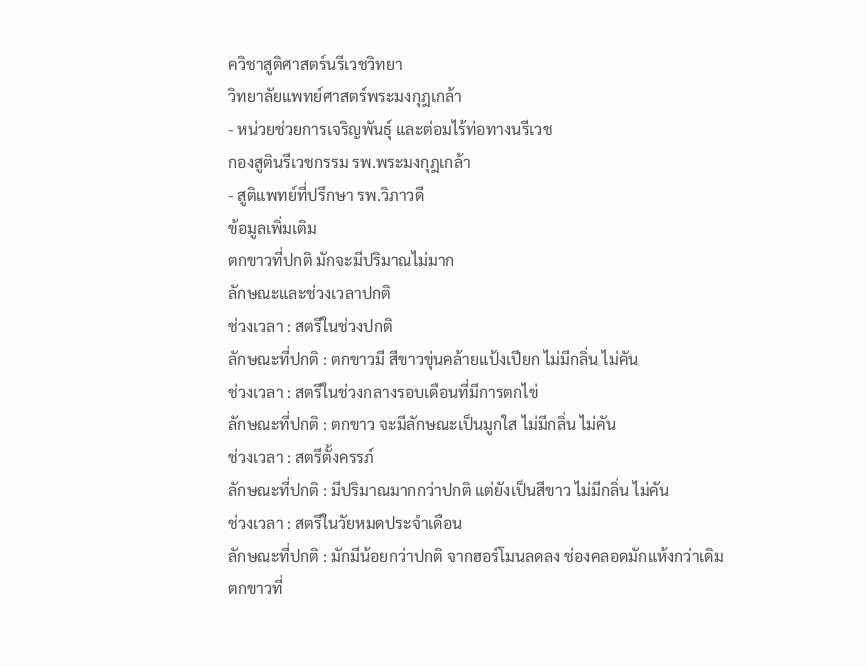ควิชาสูติศาสตร์นรีเวชวิทยา
วิทยาลัยแพทย์ศาสตร์พระมงกุฎเกล้า
- หน่วยช่วยการเจริญพันธุ์ และต่อมไร้ท่อทางนรีเวช
กองสูตินรีเวชกรรม รพ.พระมงกุฎเกล้า
- สูติแพทย์ที่ปรึกษา รพ.วิภาวดี
ข้อมูลเพิ่มเติม
ตกขาวที่ปกติ มักจะมีปริมาณไม่มาก
ลักษณะและช่วงเวลาปกติ
ช่วงเวลา : สตรีในช่วงปกติ
ลักษณะที่ปกติ : ตกขาวมี สีขาวขุ่นคล้ายแป้งเปียก ไม่มีกลิ่น ไม่คัน
ช่วงเวลา : สตรีในช่วงกลางรอบเดือนที่มีการตกไข่
ลักษณะที่ปกติ : ตกขาว จะมีลักษณะเป็นมูกใส ไม่มีกลิ่น ไม่คัน
ช่วงเวลา : สตรีตั้งครรภ์
ลักษณะที่ปกติ : มีปริมาณมากกว่าปกติ แต่ยังเป็นสีขาว ไม่มีกลิ่น ไม่คัน
ช่วงเวลา : สตรีในวัยหมดประจำเดือน
ลักษณะที่ปกติ : มักมีน้อยกว่าปกติ จากฮอร์โมนลดลง ช่องคลอดมักแห้งกว่าเดิม
ตกขาวที่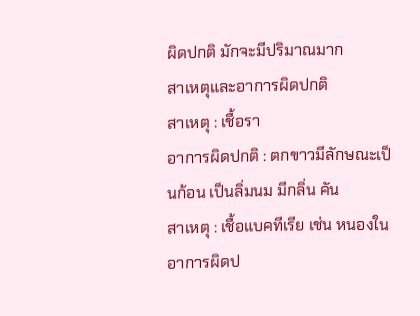ผิดปกติ มักจะมีปริมาณมาก
สาเหตุและอาการผิดปกติ
สาเหตุ : เชื้อรา
อาการผิดปกติ : ตกขาวมีลักษณะเป็นก้อน เป็นลิ่มนม มีกลิ่น คัน
สาเหตุ : เชื้อแบคทีเรีย เช่น หนองใน
อาการผิดป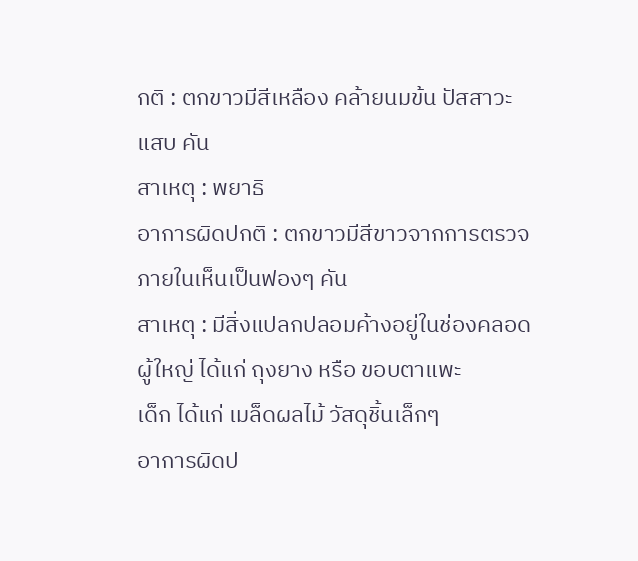กติ : ตกขาวมีสีเหลือง คล้ายนมข้น ปัสสาวะแสบ คัน
สาเหตุ : พยาธิ
อาการผิดปกติ : ตกขาวมีสีขาวจากการตรวจภายในเห็นเป็นฟองๆ คัน
สาเหตุ : มีสิ่งแปลกปลอมค้างอยู่ในช่องคลอด
ผู้ใหญ่ ได้แก่ ถุงยาง หรือ ขอบตาแพะ
เด็ก ได้แก่ เมล็ดผลไม้ วัสดุชิ้นเล็กๆ
อาการผิดป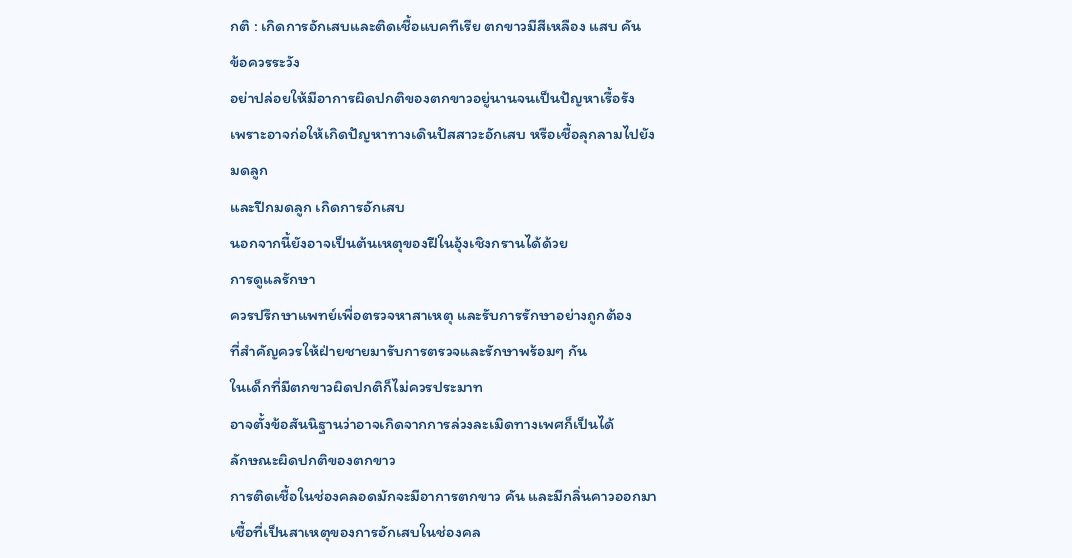กติ : เกิดการอักเสบและติดเชื้อแบคทีเรีย ตกขาวมีสีเหลือง แสบ คัน
ข้อควรระวัง
อย่าปล่อยให้มีอาการผิดปกติของตกขาวอยู่นานจนเป็นปัญหาเรื้อรัง
เพราะอาจก่อให้เกิดปัญหาทางเดินปัสสาวะอักเสบ หรือเชื้อลุกลามไปยังมดลูก
และปีกมดลูก เกิดการอักเสบ
นอกจากนี้ยังอาจเป็นต้นเหตุของฝีในอุ้งเชิงกรานได้ด้วย
การดูแลรักษา
ควรปรึกษาแพทย์เพื่อตรวจหาสาเหตุ และรับการรักษาอย่างถูกต้อง
ที่สำคัญควรให้ฝ่ายชายมารับการตรวจและรักษาพร้อมๆ กัน
ในเด็กที่มีตกขาวผิดปกติก็ไม่ควรประมาท
อาจตั้งข้อสันนิฐานว่าอาจเกิดจากการล่วงละเมิดทางเพศก็เป็นได้
ลักษณะผิดปกติของตกขาว
การติดเชื้อในช่องคลอดมักจะมีอาการตกขาว คัน และมีกลิ่นคาวออกมา เชื้อที่เป็นสาเหตุของการอักเสบในช่องคล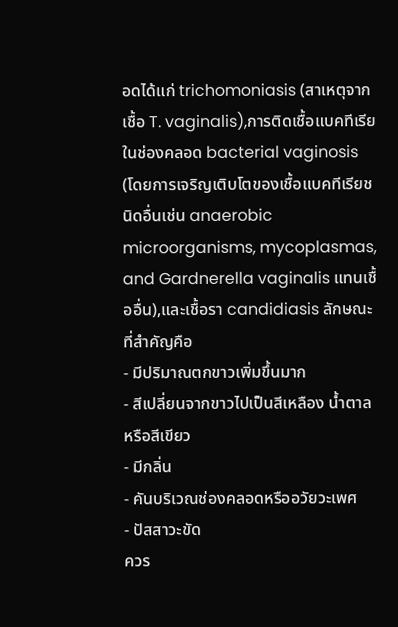อดได้แก่ trichomoniasis (สาเหตุจากเชื้อ T. vaginalis),การติดเชื้อแบคทีเรียในช่องคลอด bacterial vaginosis (โดยการเจริญเติบโตของเชื้อแบคทีเรียชนิดอื่นเช่น anaerobic microorganisms, mycoplasmas, and Gardnerella vaginalis แทนเชื้ออื่น),และเชื้อรา candidiasis ลักษณะที่สำคัญคือ
- มีปริมาณตกขาวเพิ่มขึ้นมาก
- สีเปลี่ยนจากขาวไปเป็นสีเหลือง น้ำตาลหรือสีเขียว
- มีกลิ่น
- คันบริเวณช่องคลอดหรืออวัยวะเพศ
- ปัสสาวะขัด
ควร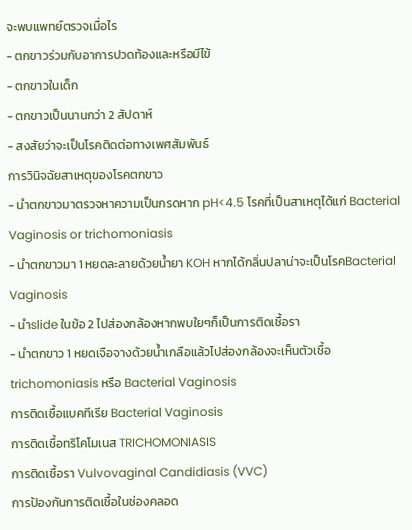จะพบแพทย์ตรวจเมื่อไร
- ตกขาวร่วมกับอาการปวดท้องและหรือมีไข้
- ตกขาวในเด็ก
- ตกขาวเป็นนานกว่า 2 สัปดาห์
- สงสัยว่าจะเป็นโรคติดต่อทางเพศสัมพันธ์
การวินิจฉัยสาเหตุของโรคตกขาว
- นำตกขาวมาตรวจหาความเป็นกรดหาก pH<4.5 โรคที่เป็นสาเหตุได้แก่ Bacterial Vaginosis or trichomoniasis
- นำตกขาวมา 1 หยดละลายด้วยน้ำยา KOH หากได้กลิ่นปลาน่าจะเป็นโรคBacterial Vaginosis
- นำslide ในข้อ 2 ไปส่องกล้องหากพบใยๆก็เป็นการติดเชื้อรา
- นำตกขาว 1 หยดเจือจางด้วยน้ำเกลือแล้วไปส่องกล้องจะเห็นตัวเชื้อ trichomoniasis หรือ Bacterial Vaginosis
การติดเชื้อแบคทีเรีย Bacterial Vaginosis
การติดเชื้อทริโคโมเนส TRICHOMONIASIS
การติดเชื้อรา Vulvovaginal Candidiasis (VVC)
การป้องกันการติดเชื้อในช่องคลอด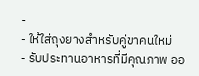-
- ให้ใส่ถุงยางสำหรับคู่ขาคนใหม่
- รับประทานอาหารที่มีคุณภาพ ออ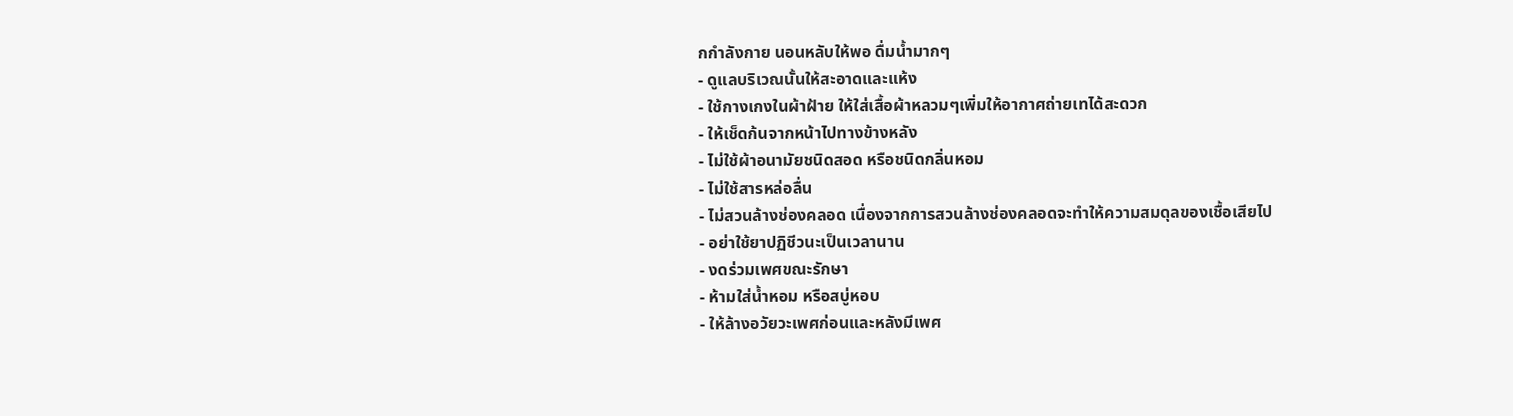กกำลังกาย นอนหลับให้พอ ดื่มน้ำมากๆ
- ดูแลบริเวณนั้นให้สะอาดและแห้ง
- ใช้กางเกงในผ้าฝ้าย ให้ใส่เสื้อผ้าหลวมๆเพิ่มให้อากาศถ่ายเทได้สะดวก
- ให้เช็ดก้นจากหน้าไปทางข้างหลัง
- ไม่ใช้ผ้าอนามัยชนิดสอด หรือชนิดกลิ่นหอม
- ไม่ใช้สารหล่อลื่น
- ไม่สวนล้างช่องคลอด เนื่องจากการสวนล้างช่องคลอดจะทำให้ความสมดุลของเชื้อเสียไป
- อย่าใช้ยาปฏิชีวนะเป็นเวลานาน
- งดร่วมเพศขณะรักษา
- ห้ามใส่น้ำหอม หรือสบู่หอบ
- ให้ล้างอวัยวะเพศก่อนและหลังมีเพศ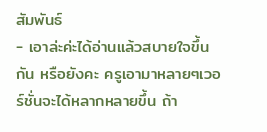สัมพันธ์
- เอาล่ะค่ะได้อ่านแล้วสบายใจขึ้นกัน หรือยังคะ ครูเอามาหลายๆเวอร์ชั่นจะได้หลากหลายขึ้น ถ้า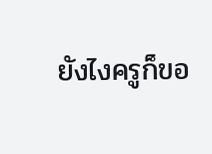ยังไงครูก็ขอ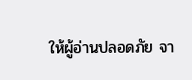ให้ผู้อ่านปลอดภัย จา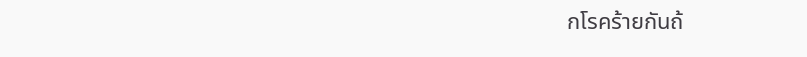กโรคร้ายกันถ้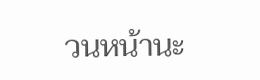วนหน้านะ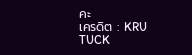คะ
เครดิต : KRU TUCK